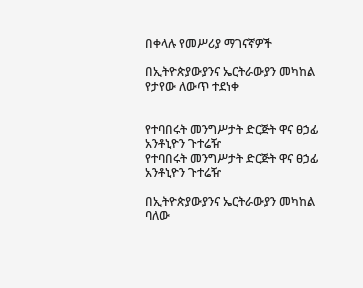በቀላሉ የመሥሪያ ማገናኛዎች

በኢትዮጵያውያንና ኤርትራውያን መካከል የታየው ለውጥ ተደነቀ


የተባበሩት መንግሥታት ድርጅት ዋና ፀኃፊ አንቶኒዮን ጉተሬዥ
የተባበሩት መንግሥታት ድርጅት ዋና ፀኃፊ አንቶኒዮን ጉተሬዥ

በኢትዮጵያውያንና ኤርትራውያን መካከል ባለው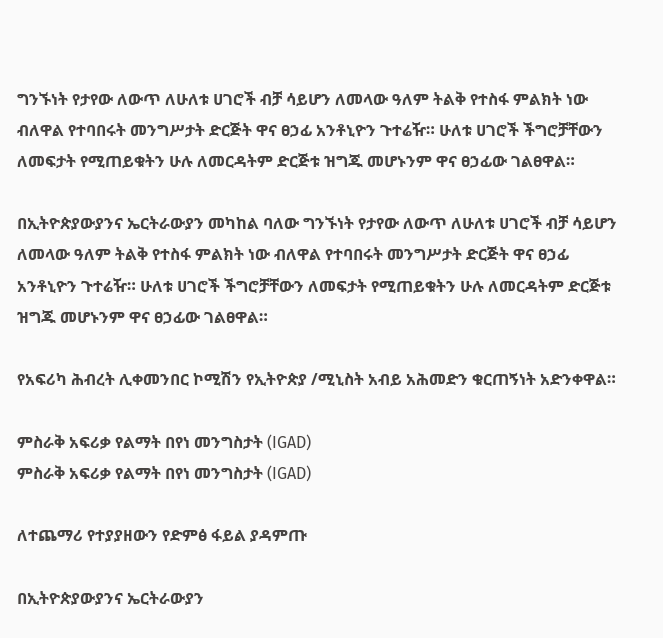ግንኙነት የታየው ለውጥ ለሁለቱ ሀገሮች ብቻ ሳይሆን ለመላው ዓለም ትልቅ የተስፋ ምልክት ነው ብለዋል የተባበሩት መንግሥታት ድርጅት ዋና ፀኃፊ አንቶኒዮን ጉተሬዥ። ሁለቱ ሀገሮች ችግሮቻቸውን ለመፍታት የሚጠይቁትን ሁሉ ለመርዳትም ድርጅቱ ዝግጁ መሆኑንም ዋና ፀኃፊው ገልፀዋል።

በኢትዮጵያውያንና ኤርትራውያን መካከል ባለው ግንኙነት የታየው ለውጥ ለሁለቱ ሀገሮች ብቻ ሳይሆን ለመላው ዓለም ትልቅ የተስፋ ምልክት ነው ብለዋል የተባበሩት መንግሥታት ድርጅት ዋና ፀኃፊ አንቶኒዮን ጉተሬዥ። ሁለቱ ሀገሮች ችግሮቻቸውን ለመፍታት የሚጠይቁትን ሁሉ ለመርዳትም ድርጅቱ ዝግጁ መሆኑንም ዋና ፀኃፊው ገልፀዋል።

የአፍሪካ ሕብረት ሊቀመንበር ኮሚሽን የኢትዮጵያ /ሚኒስት አብይ አሕመድን ቁርጠኝነት አድንቀዋል።

ምስራቅ አፍሪቃ የልማት በየነ መንግስታት (IGAD)
ምስራቅ አፍሪቃ የልማት በየነ መንግስታት (IGAD)

ለተጨማሪ የተያያዘውን የድምፅ ፋይል ያዳምጡ

በኢትዮጵያውያንና ኤርትራውያን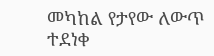መካከል የታየው ለውጥ ተደነቀ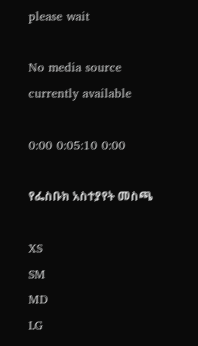please wait

No media source currently available

0:00 0:05:10 0:00

የፌስቡክ አስተያየት መስጫ

XS
SM
MD
LG